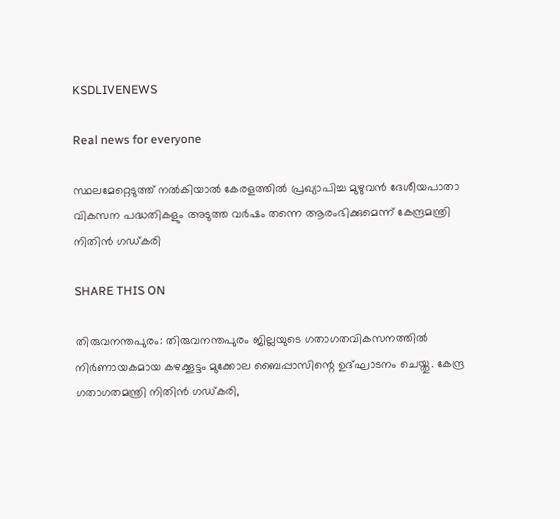KSDLIVENEWS

Real news for everyone

സ്ഥലമേറ്റെടുത്ത് നൽകിയാൽ കേരളത്തിൽ പ്രഖ്യാപിച്ച മുഴുവൻ ദേശീയപാതാ വികസന പദ്ധതികളും അടുത്ത വർഷം തന്നെ ആരംഭിക്കുമെന്ന് കേന്ദ്രമന്ത്രി നിതിൻ ഗഡ്കരി

SHARE THIS ON

തിരുവനന്തപുരം: തിരുവനന്തപുരം ജില്ലയുടെ ഗതാഗതവികസനത്തിൽ നിർണായകമായ കഴക്കൂട്ടം മുക്കോല ബൈപ്പാസിന്റെ ഉദ്ഘാടനം ചെയ്തു. കേന്ദ്ര ഗതാഗതമന്ത്രി നിതിൻ ഗഡ്കരി,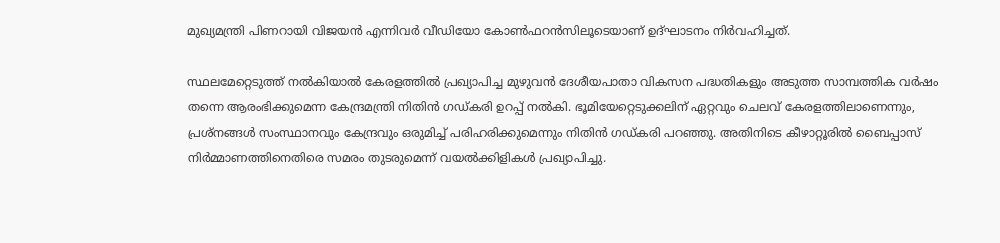മുഖ്യമന്ത്രി പിണറായി വിജയൻ എന്നിവർ വീഡിയോ കോൺഫറൻസിലൂടെയാണ് ഉദ്ഘാടനം നിർവഹിച്ചത്.

സ്ഥലമേറ്റെടുത്ത് നൽകിയാൽ കേരളത്തിൽ പ്രഖ്യാപിച്ച മുഴുവൻ ദേശീയപാതാ വികസന പദ്ധതികളും അടുത്ത സാമ്പത്തിക വർഷം തന്നെ ആരംഭിക്കുമെന്ന കേന്ദ്രമന്ത്രി നിതിൻ ഗഡ്കരി ഉറപ്പ് നല്‍കി. ഭൂമിയേറ്റെടുക്കലിന് ഏറ്റവും ചെലവ് കേരളത്തിലാണെന്നും, പ്രശ്നങ്ങൾ സംസ്ഥാനവും കേന്ദ്രവും ഒരുമിച്ച് പരിഹരിക്കുമെന്നും നിതിൻ ഗഡ്കരി പറഞ്ഞു. അതിനിടെ കീഴാറ്റൂരിൽ ബൈപ്പാസ് നിർമ്മാണത്തിനെതിരെ സമരം തുടരുമെന്ന് വയൽക്കിളികൾ പ്രഖ്യാപിച്ചു.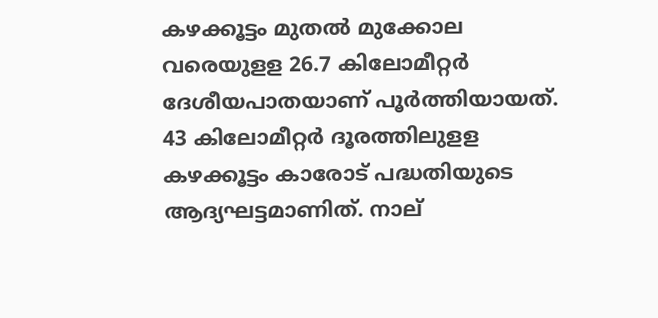കഴക്കൂട്ടം മുതൽ മുക്കോല വരെയുളള 26.7 കിലോമീറ്റർ ദേശീയപാതയാണ് പൂർത്തിയായത്. 43 കിലോമീറ്റ‌ർ ദൂരത്തിലുളള കഴക്കൂട്ടം കാരോട് പദ്ധതിയുടെ ആദ്യഘട്ടമാണിത്. നാല്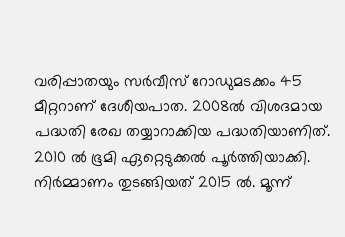വരിപ്പാതയും സർവീസ് റോഡുമടക്കം 45 മീറ്ററാണ് ദേശീയപാത. 2008ൽ വിശദമായ പദ്ധതി രേഖ തയ്യാറാക്കിയ പദ്ധതിയാണിത്. 2010 ൽ ഭൂമി ഏറ്റെടുക്കൽ പൂർത്തിയാക്കി. നിർമ്മാണം തുടങ്ങിയത് 2015 ൽ. മൂന്ന്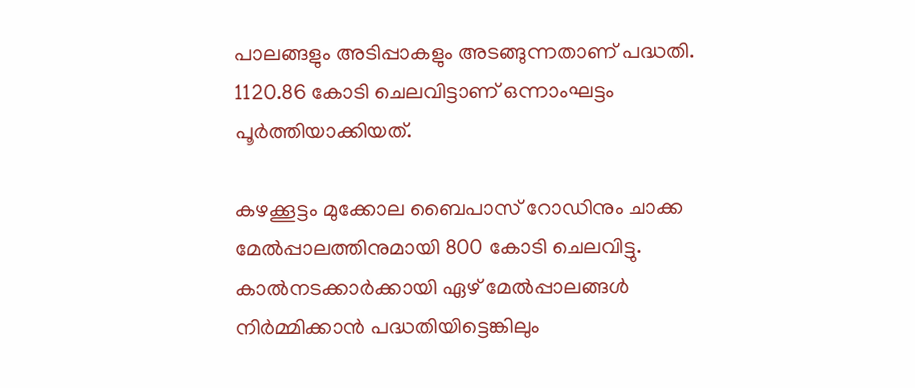പാലങ്ങളും അടിപ്പാകളും അടങ്ങുന്നതാണ് പദ്ധതി. 1120.86 കോടി ചെലവിട്ടാണ് ഒന്നാംഘട്ടം പൂർത്തിയാക്കിയത്.

കഴക്കൂട്ടം മുക്കോല ബൈപാസ് റോഡിനും ചാക്ക മേൽപ്പാലത്തിനുമായി 800 കോടി ചെലവിട്ടു. കാൽനടക്കാർക്കായി ഏഴ് മേൽപ്പാലങ്ങൾ നിർമ്മിക്കാൻ പദ്ധതിയിട്ടെങ്കിലും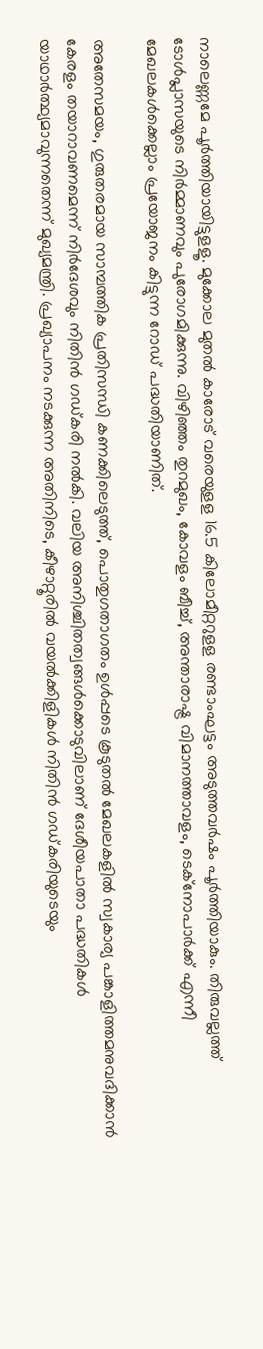നാലെണ്ണമേ പൂർത്തിയായിട്ടുളളൂ. മുക്കോല മുതൽ കാരോട് വരെയുളള 16.5 കിലോമീറ്ററുളള രണ്ടാംഘട്ടം അടുത്തവർഷം പൂർത്തിയാകും. തിരുവല്ലത്ത് ടോൾപ്ലാസയുടെ നിർമ്മാണവും പുരോഗമിക്കുന്നു. വിഴിഞ്ഞം തുറമുഖം, കോവളം ബീച്ച്, അന്താരാഷ്ട്ര വിമാനത്താവളം, ടെക്നോപാർക്ക് എന്നീ മേഖലകൾക്കെല്ലാം പ്രയോജനം കിട്ടുന്ന റോഡ് പദ്ധതിയാണിത്.

അതേസമയം, ഗുരുതരമായ സാമ്പത്തിക പ്രതിസന്ധി കണക്കിലെടുത്ത്, പൊതുഗതാഗതം ഉൾപ്പടെ കൂടുതൽ മേഖലകളിൽ സ്വകാര്യ പങ്കാളിത്തമനുവദിക്കാൻ കേരളം തയാറാവണമെന്ന് നിർദേശവും നിതിൻ ഗഡ്കരി നൽകി. വലിയ അനിശ്ചിതത്വങ്ങൾക്കൊടുവിലാണ് ദേശീയപാതാ പദ്ധതികൾ യാഥാർത്ഥ്യമാവുന്നതെന്ന് മുഖ്യമന്ത്രി. പ്രഖ്യാപനം നടക്കുന്ന അതിനിടെ, കീഴാറ്റൂരിൽ വയൽക്കിളികൾ നിതിൻ ഗഡ്കരിയുടെയും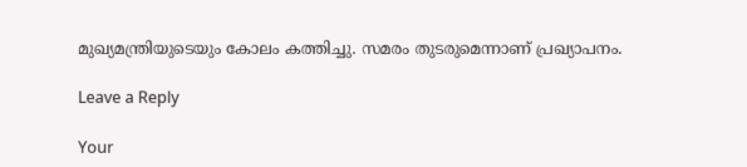മുഖ്യമന്ത്രിയുടെയും കോലം കത്തിച്ചു. സമരം തുടരുമെന്നാണ് പ്രഖ്യാപനം.

Leave a Reply

Your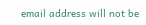email address will not be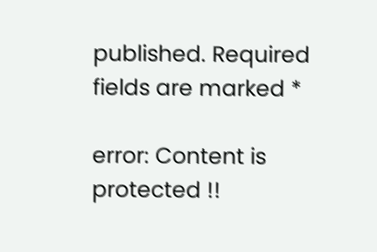published. Required fields are marked *

error: Content is protected !!